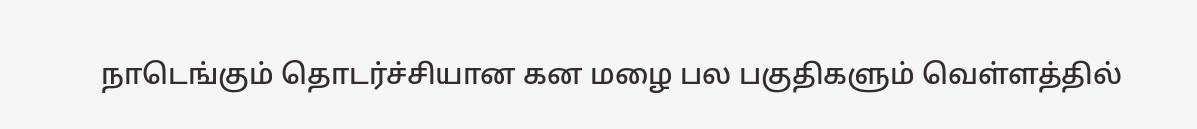நாடெங்கும் தொடர்ச்சியான கன மழை பல பகுதிகளும் வெள்ளத்தில்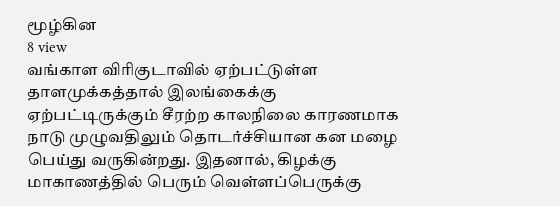மூழ்கின
8 view
வங்காள விரிகுடாவில் ஏற்பட்டுள்ள தாளமுக்கத்தால் இலங்கைக்கு ஏற்பட்டிருக்கும் சீரற்ற காலநிலை காரணமாக நாடு முழுவதிலும் தொடர்ச்சியான கன மழை பெய்து வருகின்றது. இதனால், கிழக்கு மாகாணத்தில் பெரும் வெள்ளப்பெருக்கு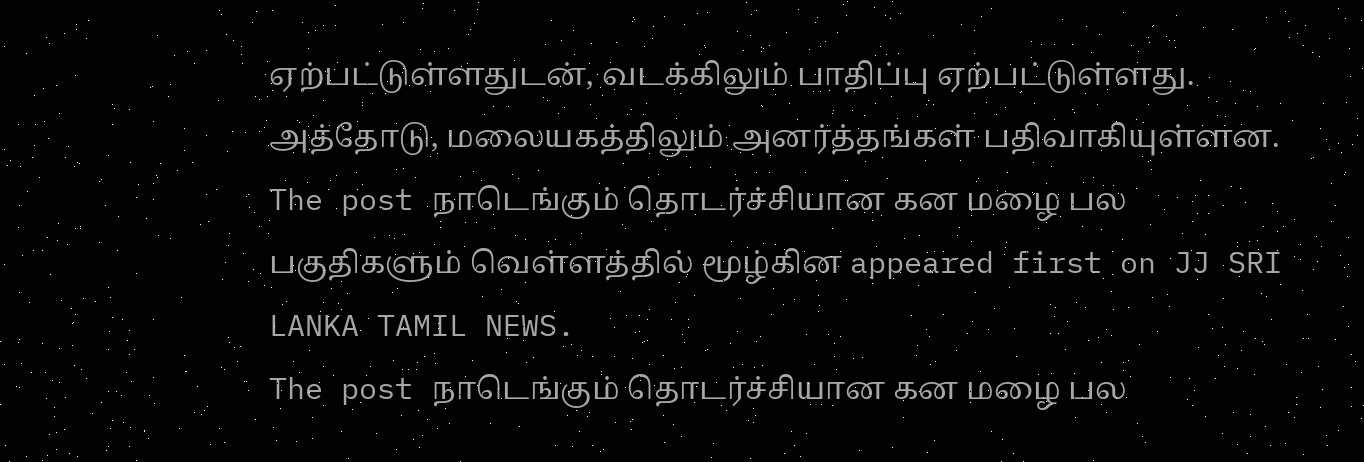ஏற்பட்டுள்ளதுடன், வடக்கிலும் பாதிப்பு ஏற்பட்டுள்ளது. அத்தோடு, மலையகத்திலும் அனர்த்தங்கள் பதிவாகியுள்ளன.
The post நாடெங்கும் தொடர்ச்சியான கன மழை பல பகுதிகளும் வெள்ளத்தில் மூழ்கின appeared first on JJ SRI LANKA TAMIL NEWS.
The post நாடெங்கும் தொடர்ச்சியான கன மழை பல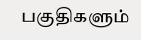பகுதிகளும்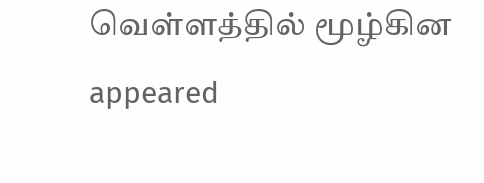வெள்ளத்தில் மூழ்கின appeared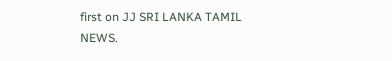first on JJ SRI LANKA TAMIL NEWS.